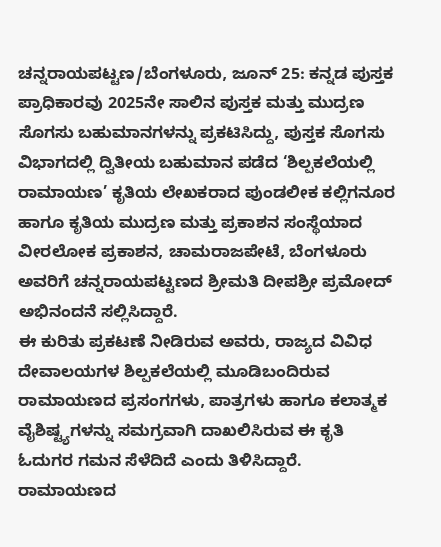ಚನ್ನರಾಯಪಟ್ಟಣ/ಬೆಂಗಳೂರು, ಜೂನ್ 25: ಕನ್ನಡ ಪುಸ್ತಕ ಪ್ರಾಧಿಕಾರವು 2025ನೇ ಸಾಲಿನ ಪುಸ್ತಕ ಮತ್ತು ಮುದ್ರಣ ಸೊಗಸು ಬಹುಮಾನಗಳನ್ನು ಪ್ರಕಟಿಸಿದ್ದು, ಪುಸ್ತಕ ಸೊಗಸು ವಿಭಾಗದಲ್ಲಿ ದ್ವಿತೀಯ ಬಹುಮಾನ ಪಡೆದ ‘ಶಿಲ್ಪಕಲೆಯಲ್ಲಿ ರಾಮಾಯಣ’ ಕೃತಿಯ ಲೇಖಕರಾದ ಪುಂಡಲೀಕ ಕಲ್ಲಿಗನೂರ ಹಾಗೂ ಕೃತಿಯ ಮುದ್ರಣ ಮತ್ತು ಪ್ರಕಾಶನ ಸಂಸ್ಥೆಯಾದ ವೀರಲೋಕ ಪ್ರಕಾಶನ, ಚಾಮರಾಜಪೇಟೆ, ಬೆಂಗಳೂರು ಅವರಿಗೆ ಚನ್ನರಾಯಪಟ್ಟಣದ ಶ್ರೀಮತಿ ದೀಪಶ್ರೀ ಪ್ರಮೋದ್ ಅಭಿನಂದನೆ ಸಲ್ಲಿಸಿದ್ದಾರೆ.
ಈ ಕುರಿತು ಪ್ರಕಟಣೆ ನೀಡಿರುವ ಅವರು, ರಾಜ್ಯದ ವಿವಿಧ ದೇವಾಲಯಗಳ ಶಿಲ್ಪಕಲೆಯಲ್ಲಿ ಮೂಡಿಬಂದಿರುವ ರಾಮಾಯಣದ ಪ್ರಸಂಗಗಳು, ಪಾತ್ರಗಳು ಹಾಗೂ ಕಲಾತ್ಮಕ ವೈಶಿಷ್ಟ್ಯಗಳನ್ನು ಸಮಗ್ರವಾಗಿ ದಾಖಲಿಸಿರುವ ಈ ಕೃತಿ ಓದುಗರ ಗಮನ ಸೆಳೆದಿದೆ ಎಂದು ತಿಳಿಸಿದ್ದಾರೆ.
ರಾಮಾಯಣದ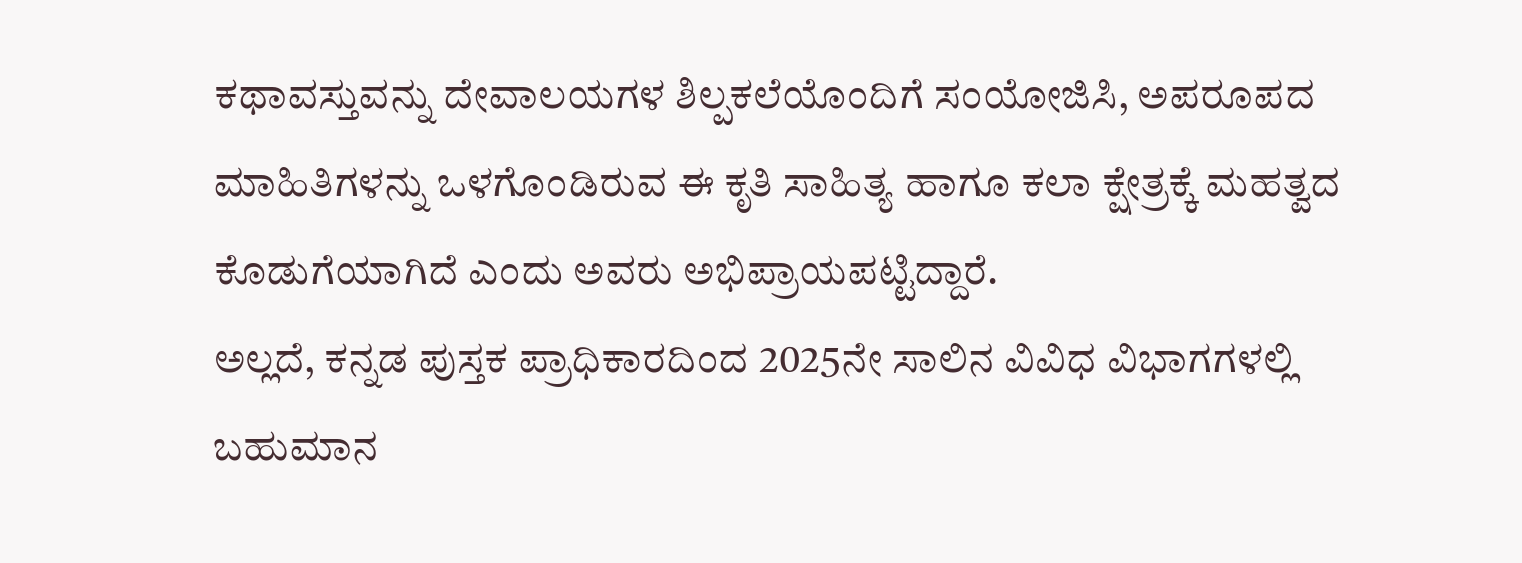ಕಥಾವಸ್ತುವನ್ನು ದೇವಾಲಯಗಳ ಶಿಲ್ಪಕಲೆಯೊಂದಿಗೆ ಸಂಯೋಜಿಸಿ, ಅಪರೂಪದ ಮಾಹಿತಿಗಳನ್ನು ಒಳಗೊಂಡಿರುವ ಈ ಕೃತಿ ಸಾಹಿತ್ಯ ಹಾಗೂ ಕಲಾ ಕ್ಷೇತ್ರಕ್ಕೆ ಮಹತ್ವದ ಕೊಡುಗೆಯಾಗಿದೆ ಎಂದು ಅವರು ಅಭಿಪ್ರಾಯಪಟ್ಟಿದ್ದಾರೆ.
ಅಲ್ಲದೆ, ಕನ್ನಡ ಪುಸ್ತಕ ಪ್ರಾಧಿಕಾರದಿಂದ 2025ನೇ ಸಾಲಿನ ವಿವಿಧ ವಿಭಾಗಗಳಲ್ಲಿ ಬಹುಮಾನ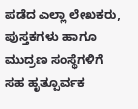ಪಡೆದ ಎಲ್ಲಾ ಲೇಖಕರು, ಪುಸ್ತಕಗಳು ಹಾಗೂ ಮುದ್ರಣ ಸಂಸ್ಥೆಗಳಿಗೆ ಸಹ ಹೃತ್ಪೂರ್ವಕ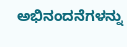ಅಭಿನಂದನೆಗಳನ್ನು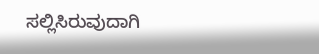ಸಲ್ಲಿಸಿರುವುದಾಗಿ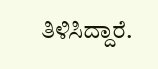ತಿಳಿಸಿದ್ದಾರೆ.